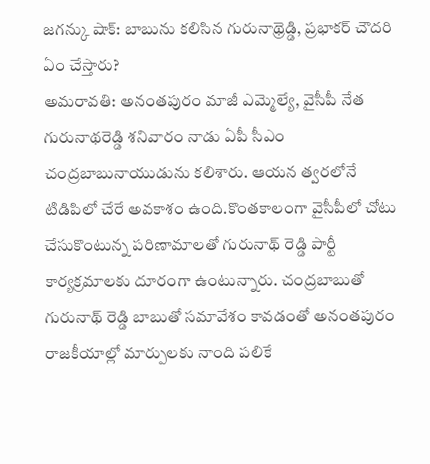జగన్కు షాక్: బాబును కలిసిన గురునాథ్రెడ్డి, ప్రభాకర్ చౌదరి ఏం చేస్తారు?
అమరావతి: అనంతపురం మాజీ ఎమ్మెల్యే, వైసీపీ నేత గురునాథరెడ్డి శనివారం నాడు ఏపీ సీఎం చంద్రబాబునాయుడును కలిశారు. ఆయన త్వరలోనే టిడిపిలో చేరే అవకాశం ఉంది.కొంతకాలంగా వైసీపీలో చోటు చేసుకొంటున్న పరిణామాలతో గురునాథ్ రెడ్డి పార్టీ కార్యక్రమాలకు దూరంగా ఉంటున్నారు. చంద్రబాబుతో గురునాథ్ రెడ్డి బాబుతో సమావేశం కావడంతో అనంతపురం రాజకీయాల్లో మార్పులకు నాంది పలికే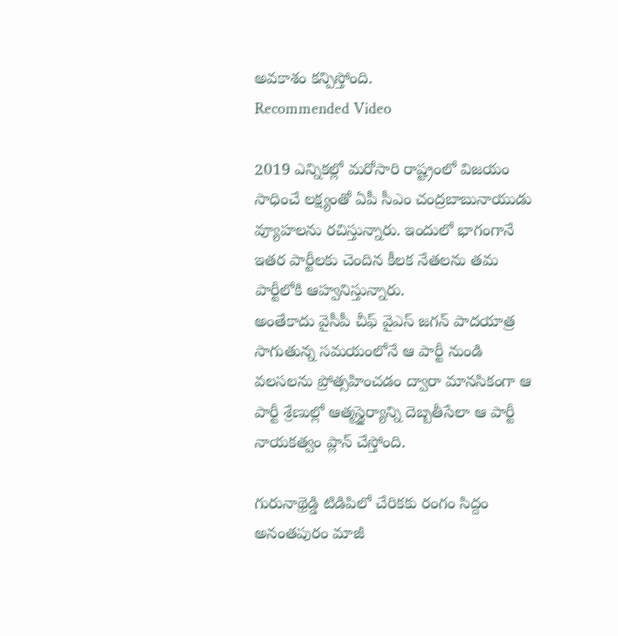అవకాశం కన్పిస్తోంది.
Recommended Video

2019 ఎన్నికల్లో మరోసారి రాష్ట్రంలో విజయం సాధించే లక్ష్యంతో ఏపీ సీఎం చంద్రబాబునాయుడు వ్యూహలను రచిస్తున్నారు. ఇందులో భాగంగానే ఇతర పార్టీలకు చెందిన కీలక నేతలను తమ పార్టీలోకి ఆహ్వనిస్తున్నారు.
అంతేకాదు వైసీపీ చీఫ్ వైఎస్ జగన్ పాదయాత్ర సాగుతున్న సమయంలోనే ఆ పార్టీ నుండి వలసలను ప్రోత్సహించడం ద్వారా మానసికంగా ఆ పార్టీ శ్రేణుల్లో ఆత్మస్థైర్యాన్ని దెబ్బతీసేలా ఆ పార్టీ నాయకత్వం ప్లాన్ చేస్తోంది.

గురునాథ్రెడ్డి టిడిపిలో చేరికకు రంగం సిద్దం
అనంతపురం మాజీ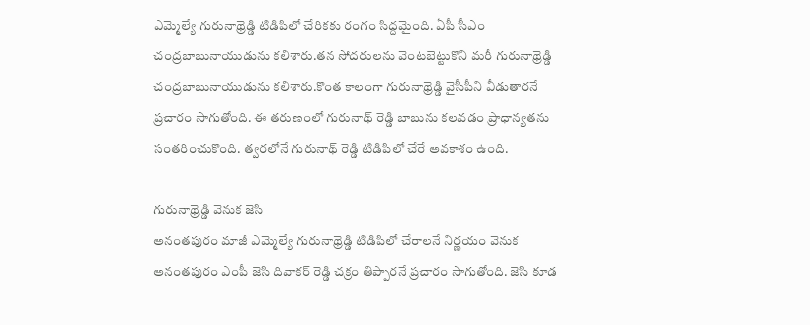ఎమ్మెల్యే గురునాథ్రెడ్డి టిడిపిలో చేరికకు రంగం సిద్దమైంది. ఏపీ సీఎం చంద్రబాబునాయుడును కలిశారు.తన సోదరులను వెంటబెట్టుకొని మరీ గురునాథ్రెడ్డి చంద్రబాబునాయుడును కలిశారు.కొంత కాలంగా గురునాథ్రెడ్డి వైసీపీని వీడుతారనే ప్రచారం సాగుతోంది. ఈ తరుణంలో గురునాథ్ రెడ్డి బాబును కలవడం ప్రాధాన్యతను సంతరించుకొంది. త్వరలోనే గురునాథ్ రెడ్డి టిడిపిలో చేరే అవకాశం ఉంది.

గురునాథ్రెడ్డి వెనుక జెసి
అనంతపురం మాజీ ఎమ్మెల్యే గురునాథ్రెడ్డి టిడిపిలో చేరాలనే నిర్ణయం వెనుక అనంతపురం ఎంపీ జెసి దివాకర్ రెడ్డి చక్రం తిప్పారనే ప్రచారం సాగుతోంది. జెసి కూడ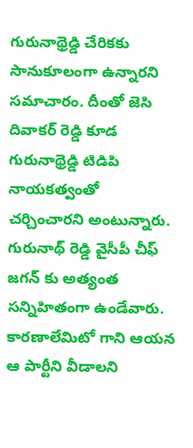గురునాథ్రెడ్డి చేరికకు సానుకూలంగా ఉన్నారని సమాచారం. దీంతో జెసి దివాకర్ రెడ్డి కూడ గురునాథ్రెడ్డి టిడిపి నాయకత్వంతో చర్చించారని అంటున్నారు. గురునాథ్ రెడ్డి వైసీపీ చీఫ్ జగన్ కు అత్యంత సన్నిహితంగా ఉండేవారు. కారణాలేమిటో గాని ఆయన ఆ పార్టీని వీడాలని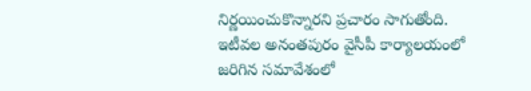నిర్ణయించుకొన్నారని ప్రచారం సాగుతోంది. ఇటీవల అనంతపురం వైసీపీ కార్యాలయంలో జరిగిన సమావేశంలో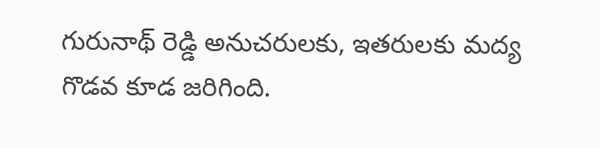గురునాథ్ రెడ్డి అనుచరులకు, ఇతరులకు మద్య గొడవ కూడ జరిగింది.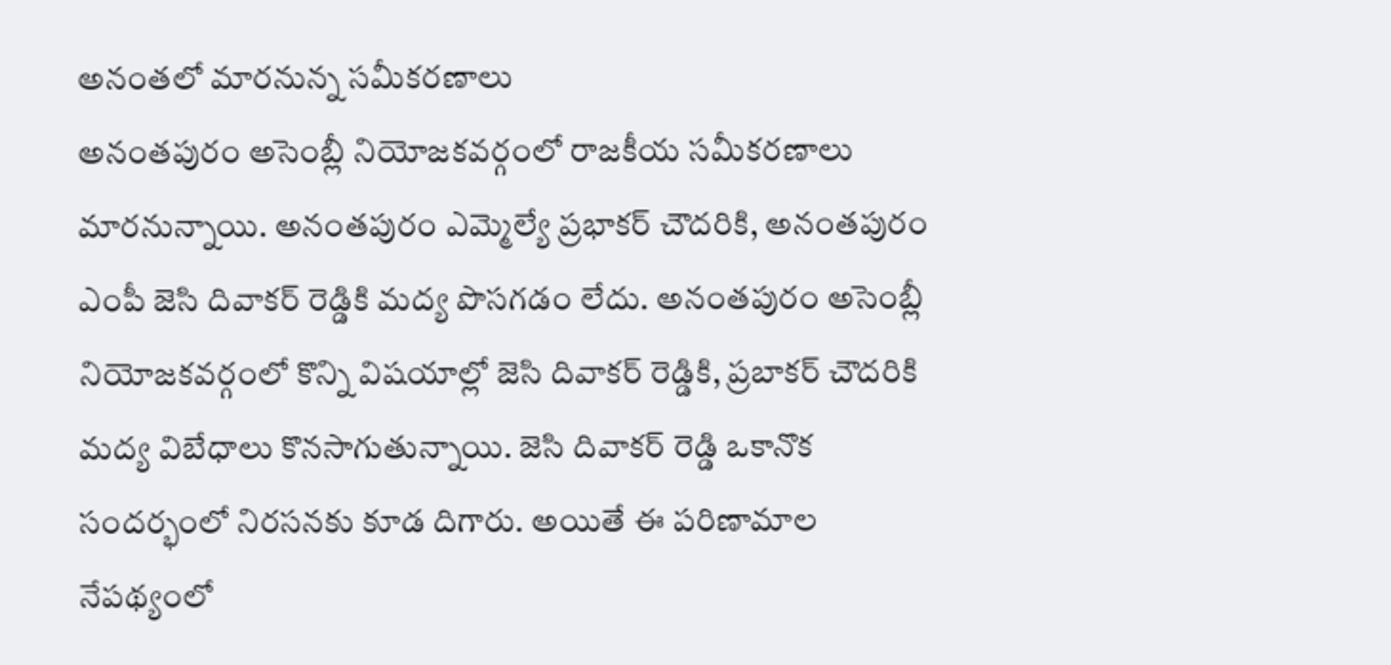అనంతలో మారనున్న సమీకరణాలు
అనంతపురం అసెంబ్లీ నియోజకవర్గంలో రాజకీయ సమీకరణాలు మారనున్నాయి. అనంతపురం ఎమ్మెల్యే ప్రభాకర్ చౌదరికి, అనంతపురం ఎంపీ జెసి దివాకర్ రెడ్డికి మద్య పొసగడం లేదు. అనంతపురం అసెంబ్లీ నియోజకవర్గంలో కొన్ని విషయాల్లో జెసి దివాకర్ రెడ్డికి, ప్రబాకర్ చౌదరికి మద్య విబేధాలు కొనసాగుతున్నాయి. జెసి దివాకర్ రెడ్డి ఒకానొక సందర్భంలో నిరసనకు కూడ దిగారు. అయితే ఈ పరిణామాల నేపథ్యంలో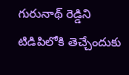గురునాథ్ రెడ్డిని టిడిపిలోకి తెచ్చేందుకు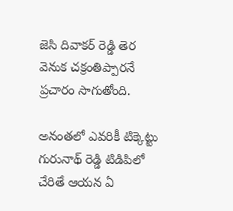జెసి దివాకర్ రెడ్డి తెర వెనుక చక్రంతిప్పారనే ప్రచారం సాగుతోంది.

అనంతలో ఎవరికీ టిక్కెట్టు
గురునాథ్ రెడ్డి టిడిపిలో చేరితే ఆయన ఏ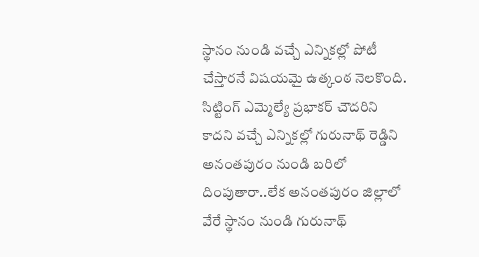స్థానం నుండి వచ్చే ఎన్నికల్లో పోటీ చేస్తారనే విషయమై ఉత్కంఠ నెలకొంది. సిట్టింగ్ ఎమ్మెల్యే ప్రభాకర్ చౌదరిని కాదని వచ్చే ఎన్నికల్లో గురునాథ్ రెడ్డిని అనంతపురం నుండి బరిలో దింపుతారా..లేక అనంతపురం జిల్లాలో వేరే స్థానం నుండి గురునాథ్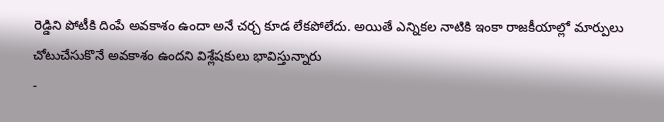రెడ్డిని పోటీకి దింపే అవకాశం ఉందా అనే చర్చ కూడ లేకపోలేదు. అయితే ఎన్నికల నాటికి ఇంకా రాజకీయాల్లో మార్పులు చోటుచేసుకొనే అవకాశం ఉందని విశ్లేషకులు భావిస్తున్నారు
-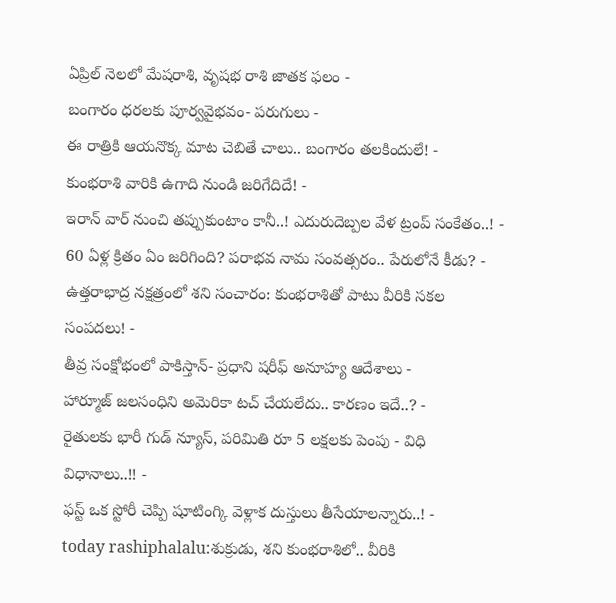ఏప్రిల్ నెలలో మేషరాశి, వృషభ రాశి జాతక ఫలం -
బంగారం ధరలకు పూర్వవైభవం- పరుగులు -
ఈ రాత్రికి ఆయనొక్క మాట చెబితే చాలు.. బంగారం తలకిందులే! -
కుంభరాశి వారికి ఉగాది నుండి జరిగేదిదే! -
ఇరాన్ వార్ నుంచి తప్పుకుంటాం కానీ..! ఎదురుదెబ్పల వేళ ట్రంప్ సంకేతం..! -
60 ఏళ్ల క్రితం ఏం జరిగింది? పరాభవ నామ సంవత్సరం.. పేరులోనే కీడు? -
ఉత్తరాభాద్ర నక్షత్రంలో శని సంచారం: కుంభరాశితో పాటు వీరికి సకల సంపదలు! -
తీవ్ర సంక్షోభంలో పాకిస్తాన్- ప్రధాని షరీఫ్ అనూహ్య ఆదేశాలు -
హార్మూజ్ జలసంధిని అమెరికా టచ్ చేయలేదు.. కారణం ఇదే..? -
రైతులకు భారీ గుడ్ న్యూస్, పరిమితి రూ 5 లక్షలకు పెంపు - విధి విధానాలు..!! -
ఫస్ట్ ఒక స్టోరీ చెప్పి షూటింగ్కి వెళ్లాక దుస్తులు తీసేయాలన్నారు..! -
today rashiphalalu:శుక్రుడు, శని కుంభరాశిలో.. వీరికి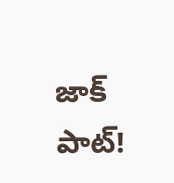జాక్ పాట్!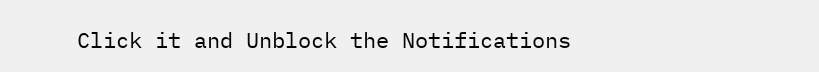Click it and Unblock the Notifications